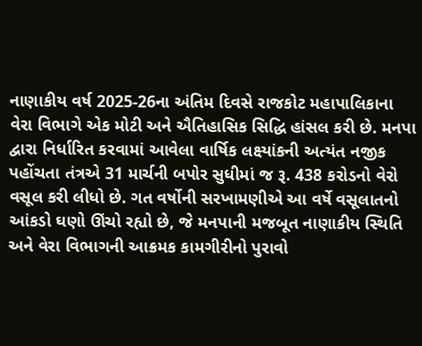નાણાકીય વર્ષ 2025-26ના અંતિમ દિવસે રાજકોટ મહાપાલિકાના વેરા વિભાગે એક મોટી અને ઐતિહાસિક સિદ્ધિ હાંસલ કરી છે. મનપા દ્વારા નિર્ધારિત કરવામાં આવેલા વાર્ષિક લક્ષ્યાંકની અત્યંત નજીક પહોંચતા તંત્રએ 31 માર્ચની બપોર સુધીમાં જ રૂ. 438 કરોડનો વેરો વસૂલ કરી લીધો છે. ગત વર્ષોની સરખામણીએ આ વર્ષે વસૂલાતનો આંકડો ઘણો ઊંચો રહ્યો છે, જે મનપાની મજબૂત નાણાકીય સ્થિતિ અને વેરા વિભાગની આક્રમક કામગીરીનો પુરાવો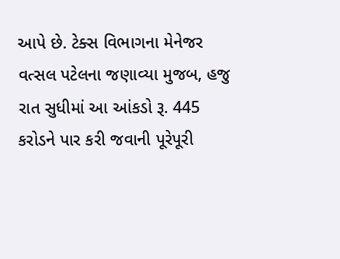આપે છે. ટેક્સ વિભાગના મેનેજર વત્સલ પટેલના જણાવ્યા મુજબ, હજુ રાત સુધીમાં આ આંકડો રૂ. 445 કરોડને પાર કરી જવાની પૂરેપૂરી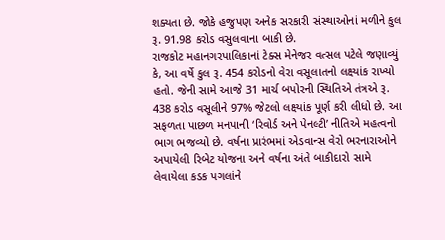શક્યતા છે. જોકે હજુપણ અનેક સરકારી સંસ્થાઓનાં મળીને કુલ રૂ. 91.98 કરોડ વસુલવાના બાકી છે.
રાજકોટ મહાનગરપાલિકાનાં ટેક્સ મેનેજર વત્સલ પટેલે જણાવ્યું કે, આ વર્ષે કુલ રૂ. 454 કરોડનો વેરા વસૂલાતનો લક્ષ્યાંક રાખ્યો હતો. જેની સામે આજે 31 માર્ચ બપોરની સ્થિતિએ તંત્રએ રૂ. 438 કરોડ વસૂલીને 97% જેટલો લક્ષ્યાંક પૂર્ણ કરી લીધો છે. આ સફળતા પાછળ મનપાની ‘રિવોર્ડ અને પેનલ્ટી’ નીતિએ મહત્વનો ભાગ ભજવ્યો છે. વર્ષના પ્રારંભમાં એડવાન્સ વેરો ભરનારાઓને અપાયેલી રિબેટ યોજના અને વર્ષના અંતે બાકીદારો સામે લેવાયેલા કડક પગલાંને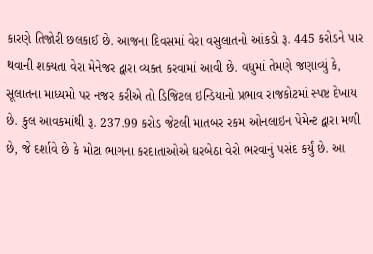કારણે તિજોરી છલકાઈ છે. આજના દિવસમાં વેરા વસુલાતનો આંકડો રૂ. 445 કરોડને પાર થવાની શક્યતા વેરા મેનેજર દ્વારા વ્યક્ત કરવામાં આવી છે. વધુમાં તેમણે જણાવ્યું કે, સૂલાતના માધ્યમો પર નજર કરીએ તો ડિજિટલ ઇન્ડિયાનો પ્રભાવ રાજકોટમાં સ્પષ્ટ દેખાય છે. કુલ આવકમાંથી રૂ. 237.99 કરોડ જેટલી માતબર રકમ ઓનલાઇન પેમેન્ટ દ્વારા મળી છે, જે દર્શાવે છે કે મોટા ભાગના કરદાતાઓએ ઘરબેઠા વેરો ભરવાનું પસંદ કર્યું છે. આ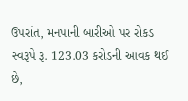ઉપરાંત, મનપાની બારીઓ પર રોકડ સ્વરૂપે રૂ. 123.03 કરોડની આવક થઈ છે,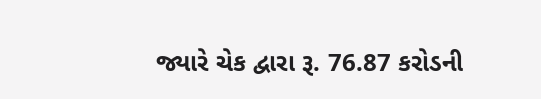જ્યારે ચેક દ્વારા રૂ. 76.87 કરોડની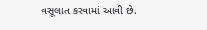વસૂલાત કરવામાં આવી છે.